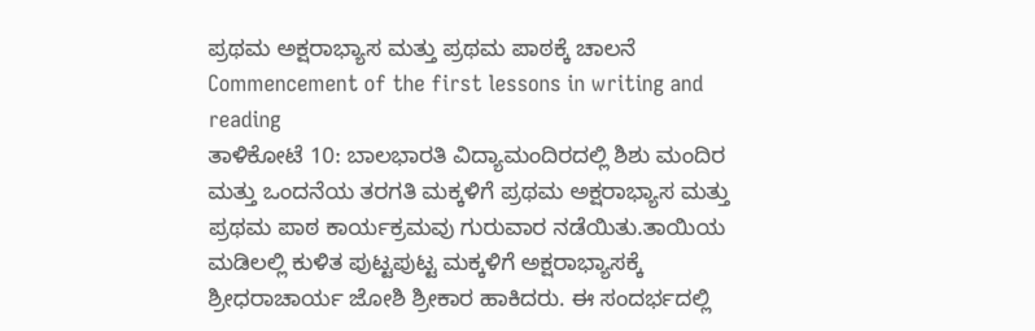ಪ್ರಥಮ ಅಕ್ಷರಾಭ್ಯಾಸ ಮತ್ತು ಪ್ರಥಮ ಪಾಠಕ್ಕೆ ಚಾಲನೆ
Commencement of the first lessons in writing and reading
ತಾಳಿಕೋಟೆ 10: ಬಾಲಭಾರತಿ ವಿದ್ಯಾಮಂದಿರದಲ್ಲಿ ಶಿಶು ಮಂದಿರ ಮತ್ತು ಒಂದನೆಯ ತರಗತಿ ಮಕ್ಕಳಿಗೆ ಪ್ರಥಮ ಅಕ್ಷರಾಭ್ಯಾಸ ಮತ್ತು ಪ್ರಥಮ ಪಾಠ ಕಾರ್ಯಕ್ರಮವು ಗುರುವಾರ ನಡೆಯಿತು.ತಾಯಿಯ ಮಡಿಲಲ್ಲಿ ಕುಳಿತ ಪುಟ್ಟಪುಟ್ಟ ಮಕ್ಕಳಿಗೆ ಅಕ್ಷರಾಭ್ಯಾಸಕ್ಕೆ ಶ್ರೀಧರಾಚಾರ್ಯ ಜೋಶಿ ಶ್ರೀಕಾರ ಹಾಕಿದರು. ಈ ಸಂದರ್ಭದಲ್ಲಿ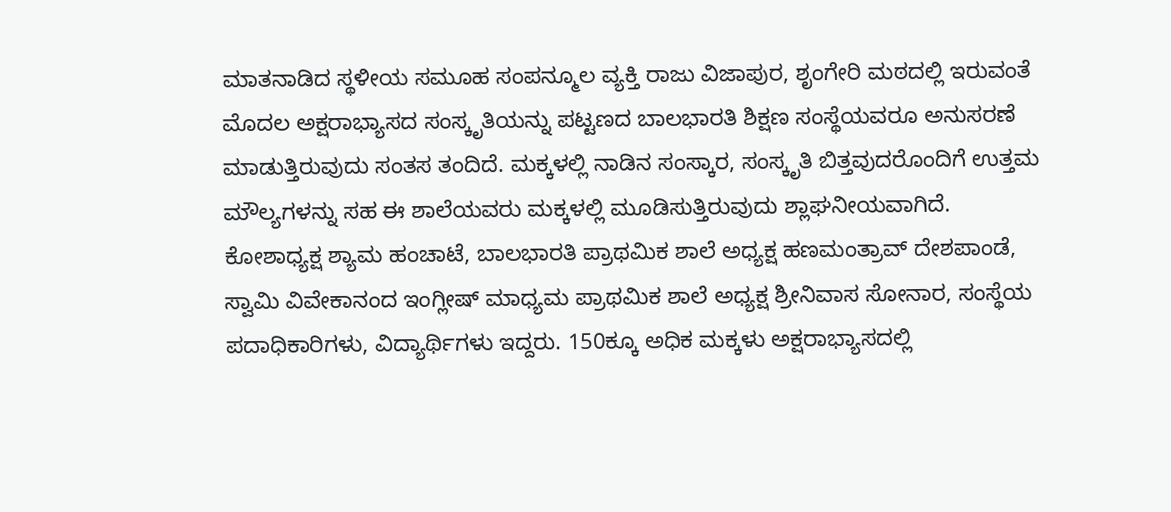ಮಾತನಾಡಿದ ಸ್ಥಳೀಯ ಸಮೂಹ ಸಂಪನ್ಮೂಲ ವ್ಯಕ್ತಿ ರಾಜು ವಿಜಾಪುರ, ಶೃಂಗೇರಿ ಮಠದಲ್ಲಿ ಇರುವಂತೆ ಮೊದಲ ಅಕ್ಷರಾಭ್ಯಾಸದ ಸಂಸ್ಕೃತಿಯನ್ನು ಪಟ್ಟಣದ ಬಾಲಭಾರತಿ ಶಿಕ್ಷಣ ಸಂಸ್ಥೆಯವರೂ ಅನುಸರಣೆ ಮಾಡುತ್ತಿರುವುದು ಸಂತಸ ತಂದಿದೆ. ಮಕ್ಕಳಲ್ಲಿ ನಾಡಿನ ಸಂಸ್ಕಾರ, ಸಂಸ್ಕೃತಿ ಬಿತ್ತವುದರೊಂದಿಗೆ ಉತ್ತಮ ಮೌಲ್ಯಗಳನ್ನು ಸಹ ಈ ಶಾಲೆಯವರು ಮಕ್ಕಳಲ್ಲಿ ಮೂಡಿಸುತ್ತಿರುವುದು ಶ್ಲಾಘನೀಯವಾಗಿದೆ.
ಕೋಶಾಧ್ಯಕ್ಷ ಶ್ಯಾಮ ಹಂಚಾಟೆ, ಬಾಲಭಾರತಿ ಪ್ರಾಥಮಿಕ ಶಾಲೆ ಅಧ್ಯಕ್ಷ ಹಣಮಂತ್ರಾವ್ ದೇಶಪಾಂಡೆ, ಸ್ವಾಮಿ ವಿವೇಕಾನಂದ ಇಂಗ್ಲೀಷ್ ಮಾಧ್ಯಮ ಪ್ರಾಥಮಿಕ ಶಾಲೆ ಅಧ್ಯಕ್ಷ ಶ್ರೀನಿವಾಸ ಸೋನಾರ, ಸಂಸ್ಥೆಯ ಪದಾಧಿಕಾರಿಗಳು, ವಿದ್ಯಾರ್ಥಿಗಳು ಇದ್ದರು. 150ಕ್ಕೂ ಅಧಿಕ ಮಕ್ಕಳು ಅಕ್ಷರಾಭ್ಯಾಸದಲ್ಲಿ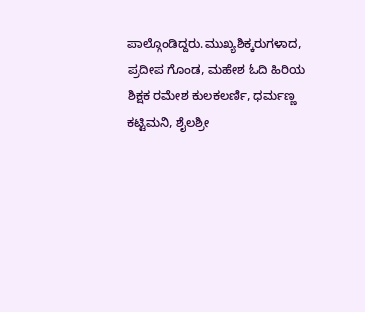ಪಾಲ್ಗೊಂಡಿದ್ದರು.ಮುಖ್ಯಶಿಕ್ಕರುಗಳಾದ, ಪ್ರದೀಪ ಗೊಂಡ, ಮಹೇಶ ಓದಿ ಹಿರಿಯ ಶಿಕ್ಷಕ ರಮೇಶ ಕುಲಕಲರ್ಣಿ, ಧರ್ಮಣ್ಣ ಕಟ್ಟಿಮನಿ, ಶೈಲಶ್ರೀ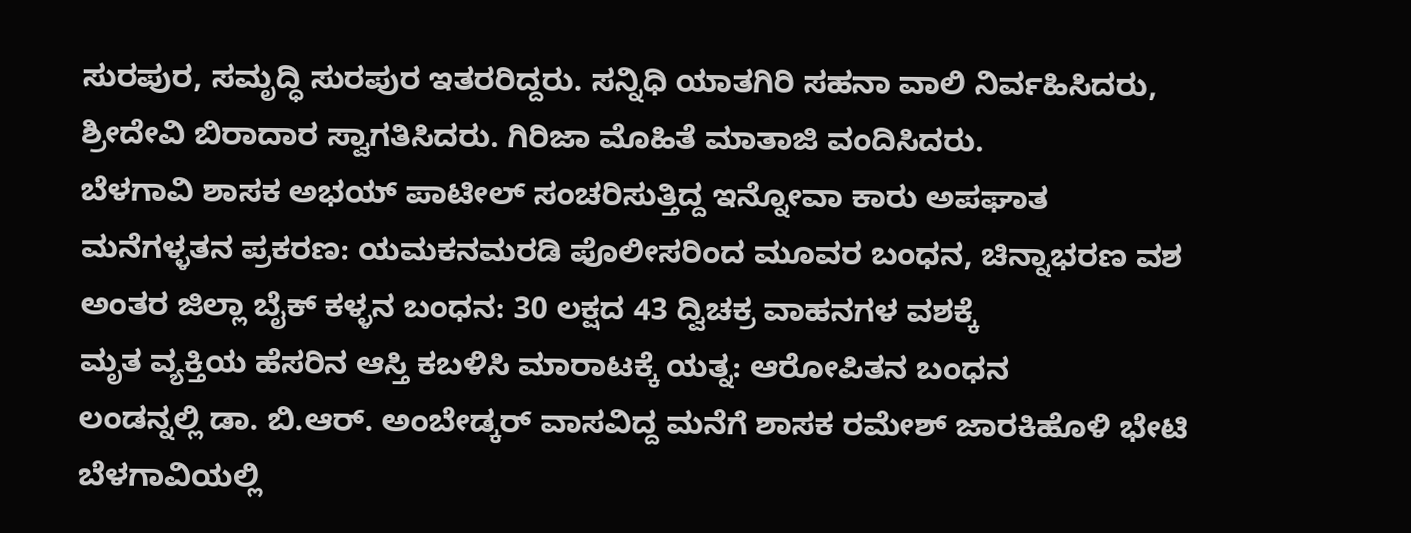ಸುರಪುರ, ಸಮೃದ್ಧಿ ಸುರಪುರ ಇತರರಿದ್ದರು. ಸನ್ನಿಧಿ ಯಾತಗಿರಿ ಸಹನಾ ವಾಲಿ ನಿರ್ವಹಿಸಿದರು, ಶ್ರೀದೇವಿ ಬಿರಾದಾರ ಸ್ವಾಗತಿಸಿದರು. ಗಿರಿಜಾ ಮೊಹಿತೆ ಮಾತಾಜಿ ವಂದಿಸಿದರು.
ಬೆಳಗಾವಿ ಶಾಸಕ ಅಭಯ್ ಪಾಟೀಲ್ ಸಂಚರಿಸುತ್ತಿದ್ದ ಇನ್ನೋವಾ ಕಾರು ಅಪಘಾತ
ಮನೆಗಳ್ಳತನ ಪ್ರಕರಣ: ಯಮಕನಮರಡಿ ಪೊಲೀಸರಿಂದ ಮೂವರ ಬಂಧನ, ಚಿನ್ನಾಭರಣ ವಶ
ಅಂತರ ಜಿಲ್ಲಾ ಬೈಕ್ ಕಳ್ಳನ ಬಂಧನ: 30 ಲಕ್ಷದ 43 ದ್ವಿಚಕ್ರ ವಾಹನಗಳ ವಶಕ್ಕೆ
ಮೃತ ವ್ಯಕ್ತಿಯ ಹೆಸರಿನ ಆಸ್ತಿ ಕಬಳಿಸಿ ಮಾರಾಟಕ್ಕೆ ಯತ್ನ: ಆರೋಪಿತನ ಬಂಧನ
ಲಂಡನ್ನಲ್ಲಿ ಡಾ. ಬಿ.ಆರ್. ಅಂಬೇಡ್ಕರ್ ವಾಸವಿದ್ದ ಮನೆಗೆ ಶಾಸಕ ರಮೇಶ್ ಜಾರಕಿಹೊಳಿ ಭೇಟಿ
ಬೆಳಗಾವಿಯಲ್ಲಿ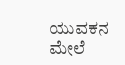ಯುವಕನ ಮೇಲೆ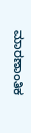ಮಾರಣಾಂತಿಕ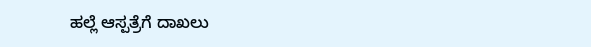ಹಲ್ಲೆ ಆಸ್ಪತ್ರೆಗೆ ದಾಖಲು